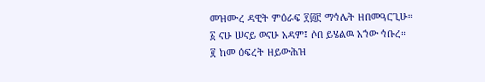መዝሙረ ዳዊት ምዕራፍ ፻፴፫ ማኅሌት ዘበመዓርጊሁ።
፩ ናሁ ሠናይ ወናሁ አዳም፤ ሶበ ይሄልዉ አኀው ኅቡረ።
፪ ከመ ዕፍረት ዘይውሕዝ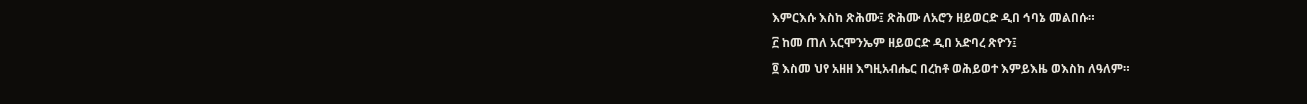እምርእሱ እስከ ጽሕሙ፤ ጽሕሙ ለአሮን ዘይወርድ ዲበ ኅባኔ መልበሱ።
፫ ከመ ጠለ አርሞንኤም ዘይወርድ ዲበ አድባረ ጽዮን፤
፬ እስመ ህየ አዘዘ እግዚአብሔር በረከቶ ወሕይወተ እምይእዜ ወእስከ ለዓለም።